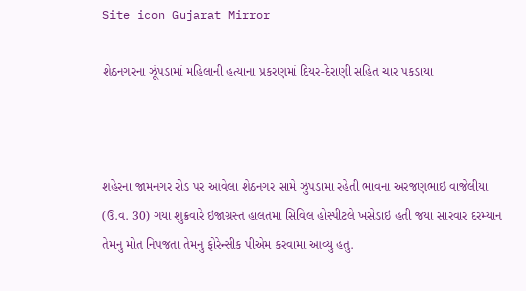Site icon Gujarat Mirror

શેઠનગરના ઝૂંપડામાં મહિલાની હત્યાના પ્રકરણમાં દિયર-દેરાણી સહિત ચાર પકડાયા



શહેરના જામનગર રોડ પર આવેલા શેઠનગર સામે ઝુપડામા રહેતી ભાવના અરજણભાઇ વાજેલીયા (ઉ.વ. 30) ગયા શુક્રવારે ઇજાગ્રસ્ત હાલતમા સિવિલ હોસ્પીટલે ખસેડાઇ હતી જયા સારવાર દરમ્યાન તેમનુ મોત નિપજતા તેમનુ ફોરેન્સીક પીએમ કરવામા આવ્યુ હતુ.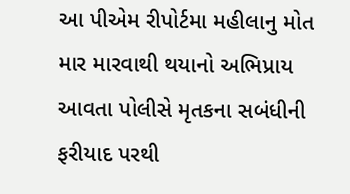આ પીએમ રીપોર્ટમા મહીલાનુ મોત માર મારવાથી થયાનો અભિપ્રાય આવતા પોલીસે મૃતકના સબંધીની ફરીયાદ પરથી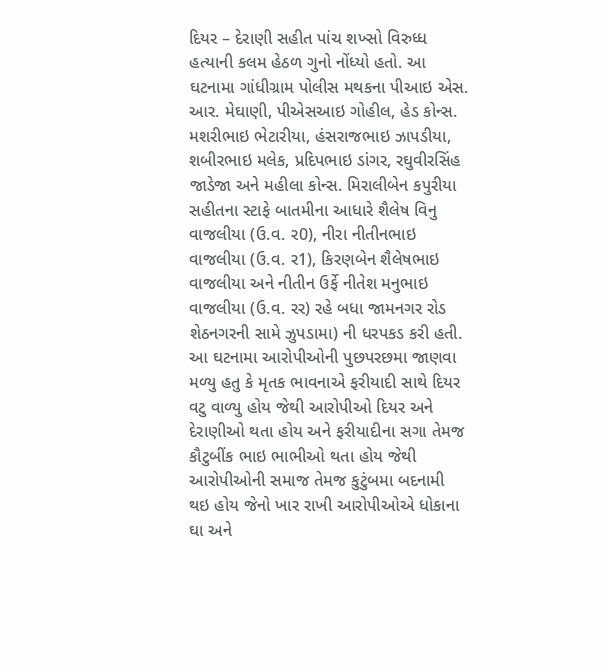દિયર – દેરાણી સહીત પાંચ શખ્સો વિરુધ્ધ હત્યાની કલમ હેઠળ ગુનો નોંધ્યો હતો. આ ઘટનામા ગાંધીગ્રામ પોલીસ મથકના પીઆઇ એસ. આર. મેઘાણી, પીએસઆઇ ગોહીલ, હેડ કોન્સ. મશરીભાઇ ભેટારીયા, હંસરાજભાઇ ઝાપડીયા, શબીરભાઇ મલેક, પ્રદિપભાઇ ડાંગર, રઘુવીરસિંહ જાડેજા અને મહીલા કોન્સ. મિરાલીબેન કપુરીયા સહીતના સ્ટાફે બાતમીના આધારે શૈલેષ વિનુ વાજલીયા (ઉ.વ. ર0), નીરા નીતીનભાઇ વાજલીયા (ઉ.વ. ર1), કિરણબેન શૈલેષભાઇ વાજલીયા અને નીતીન ઉર્ફે નીતેશ મનુભાઇ વાજલીયા (ઉ.વ. રર) રહે બધા જામનગર રોડ શેઠનગરની સામે ઝુપડામા) ની ધરપકડ કરી હતી. આ ઘટનામા આરોપીઓની પુછપરછમા જાણવા મળ્યુ હતુ કે મૃતક ભાવનાએ ફરીયાદી સાથે દિયર વટુ વાળ્યુ હોય જેથી આરોપીઓ દિયર અને દેરાણીઓ થતા હોય અને ફરીયાદીના સગા તેમજ કૌટુબીંક ભાઇ ભાભીઓ થતા હોય જેથી આરોપીઓની સમાજ તેમજ કુટુંબમા બદનામી થઇ હોય જેનો ખાર રાખી આરોપીઓએ ધોકાના ઘા અને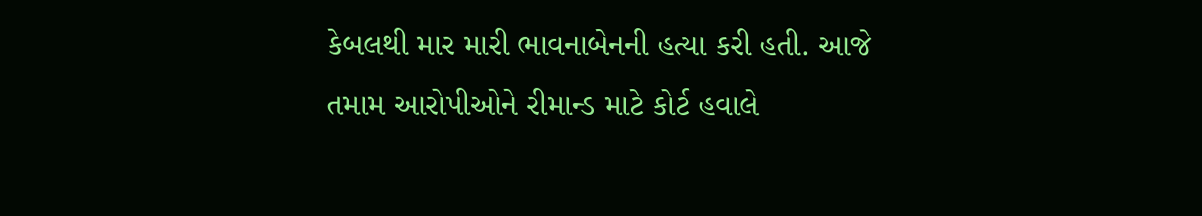કેબલથી માર મારી ભાવનાબેનની હત્યા કરી હતી. આજે તમામ આરોપીઓને રીમાન્ડ માટે કોર્ટ હવાલે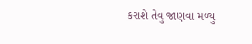કરાશે તેવુ જાણવા મળ્યુ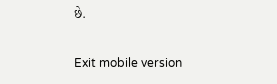છે.

Exit mobile version